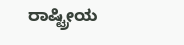ರಾಷ್ಟ್ರೀಯ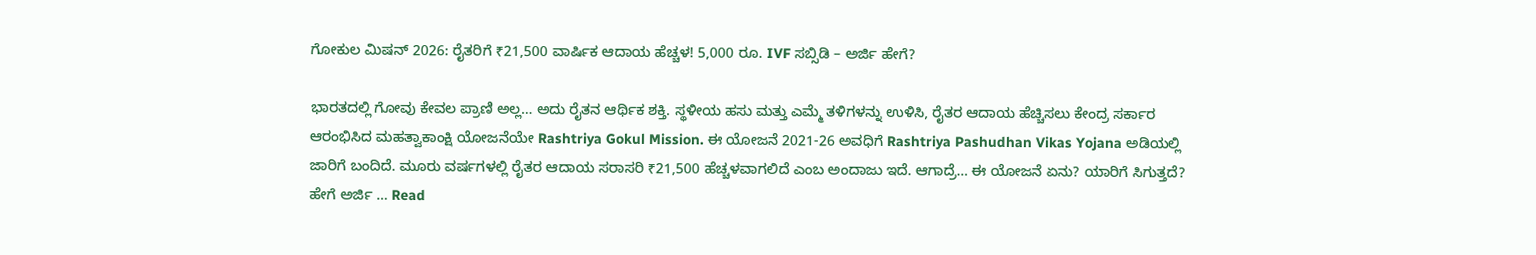ಗೋಕುಲ ಮಿಷನ್ 2026: ರೈತರಿಗೆ ₹21,500 ವಾರ್ಷಿಕ ಆದಾಯ ಹೆಚ್ಚಳ! 5,000 ರೂ. IVF ಸಬ್ಸಿಡಿ – ಅರ್ಜಿ ಹೇಗೆ?

ಭಾರತದಲ್ಲಿ ಗೋವು ಕೇವಲ ಪ್ರಾಣಿ ಅಲ್ಲ… ಅದು ರೈತನ ಆರ್ಥಿಕ ಶಕ್ತಿ. ಸ್ಥಳೀಯ ಹಸು ಮತ್ತು ಎಮ್ಮೆ ತಳಿಗಳನ್ನು ಉಳಿಸಿ, ರೈತರ ಆದಾಯ ಹೆಚ್ಚಿಸಲು ಕೇಂದ್ರ ಸರ್ಕಾರ ಆರಂಭಿಸಿದ ಮಹತ್ವಾಕಾಂಕ್ಷಿ ಯೋಜನೆಯೇ Rashtriya Gokul Mission. ಈ ಯೋಜನೆ 2021-26 ಅವಧಿಗೆ Rashtriya Pashudhan Vikas Yojana ಅಡಿಯಲ್ಲಿ ಜಾರಿಗೆ ಬಂದಿದೆ. ಮೂರು ವರ್ಷಗಳಲ್ಲಿ ರೈತರ ಆದಾಯ ಸರಾಸರಿ ₹21,500 ಹೆಚ್ಚಳವಾಗಲಿದೆ ಎಂಬ ಅಂದಾಜು ಇದೆ. ಆಗಾದ್ರೆ… ಈ ಯೋಜನೆ ಏನು? ಯಾರಿಗೆ ಸಿಗುತ್ತದೆ? ಹೇಗೆ ಅರ್ಜಿ … Read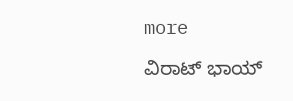more

ವಿರಾಟ್ ಭಾಯ್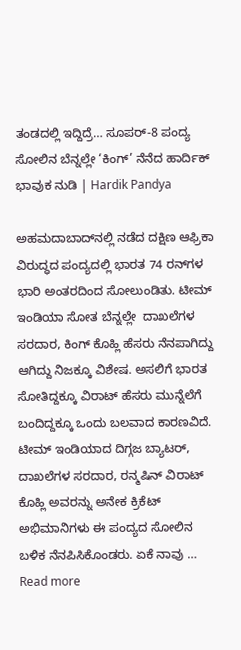ತಂಡದಲ್ಲಿ ಇದ್ದಿದ್ರೆ… ಸೂಪರ್-8 ಪಂದ್ಯ ಸೋಲಿನ ಬೆನ್ನಲ್ಲೇ ‘ಕಿಂಗ್’ ನೆನೆದ ಹಾರ್ದಿಕ್ ಭಾವುಕ ನುಡಿ | Hardik Pandya

ಅಹಮದಾಬಾದ್‌ನಲ್ಲಿ ನಡೆದ ದಕ್ಷಿಣ ಆಫ್ರಿಕಾ ವಿರುದ್ಧದ ಪಂದ್ಯದಲ್ಲಿ ಭಾರತ 74 ರನ್‌ಗಳ ಭಾರಿ ಅಂತರದಿಂದ ಸೋಲುಂಡಿತು. ಟೀಮ್ ಇಂಡಿಯಾ ಸೋತ ಬೆನ್ನಲ್ಲೇ  ದಾಖಲೆಗಳ ಸರದಾರ, ಕಿಂಗ್ ಕೊಹ್ಲಿ ಹೆಸರು ನೆನಪಾಗಿದ್ದು ಆಗಿದ್ದು ನಿಜಕ್ಕೂ ವಿಶೇಷ. ಅಸಲಿಗೆ ಭಾರತ ಸೋತಿದ್ದಕ್ಕೂ ವಿರಾಟ್ ಹೆಸರು ಮುನ್ನೆಲೆಗೆ ಬಂದಿದ್ದಕ್ಕೂ ಒಂದು ಬಲವಾದ ಕಾರಣವಿದೆ. ಟೀಮ್ ಇಂಡಿಯಾದ ದಿಗ್ಗಜ ಬ್ಯಾಟರ್, ದಾಖಲೆಗಳ ಸರದಾರ, ರನ್ಮಷಿನ್ ವಿರಾಟ್ ಕೊಹ್ಲಿ ಅವರನ್ನು ಅನೇಕ ಕ್ರಿಕೆಟ್ ಅಭಿಮಾನಿಗಳು ಈ ಪಂದ್ಯದ ಸೋಲಿನ ಬಳಿಕ ನೆನಪಿಸಿಕೊಂಡರು. ಏಕೆ ನಾವು … Read more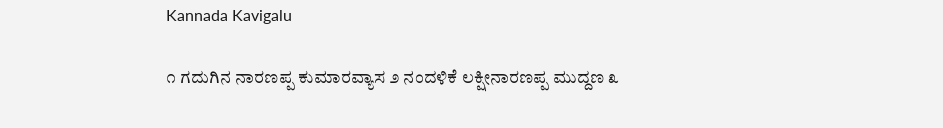Kannada Kavigalu

೧ ಗದುಗಿನ ನಾರಣಪ್ಪ ಕುಮಾರವ್ಯಾಸ ೨ ನಂದಳಿಕೆ ಲಕ್ಷೀನಾರಣಪ್ಪ ಮುದ್ದಣ ೩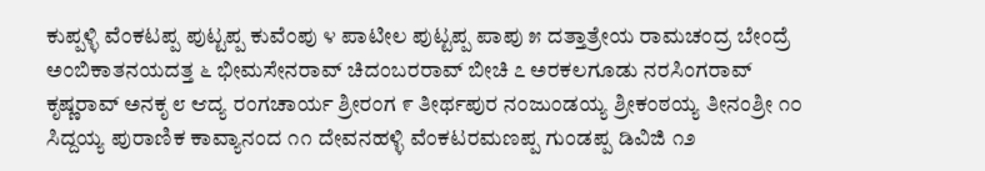ಕುಪ್ಪಳ್ಳಿ ವೆಂಕಟಪ್ಪ ಪುಟ್ಟಪ್ಪ ಕುವೆಂಪು ೪ ಪಾಟೀಲ ಪುಟ್ಟಪ್ಪ ಪಾಪು ೫ ದತ್ತಾತ್ರೇಯ ರಾಮಚಂದ್ರ ಬೇಂದ್ರೆ ಅಂಬಿಕಾತನಯದತ್ತ ೬ ಭೀಮಸೇನರಾವ್ ಚಿದಂಬರರಾವ್ ಬೀಚಿ ೭ ಅರಕಲಗೂಡು ನರಸಿಂಗರಾವ್ ಕೃಷ್ಣರಾವ್ ಅನಕೃ ೮ ಆದ್ಯ ರಂಗಚಾರ್ಯ ಶ್ರೀರಂಗ ೯ ತೀರ್ಥಪುರ ನಂಜುಂಡಯ್ಯ ಶ್ರೀಕಂಠಯ್ಯ ತೀನಂಶ್ರೀ ೧೦ ಸಿದ್ದಯ್ಯ ಪುರಾಣಿಕ ಕಾವ್ಯಾನಂದ ೧೧ ದೇವನಹಳ‍್ಳಿ ವೆಂಕಟರಮಣಪ್ಪ ಗುಂಡಪ್ಪ ಡಿವಿಜಿ ೧೨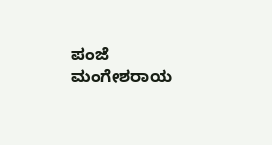ಪಂಜೆ ಮಂಗೇಶರಾಯ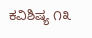ಕವಿಶಿಷ್ಯ ೧೩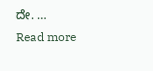ದೇ. … Read more